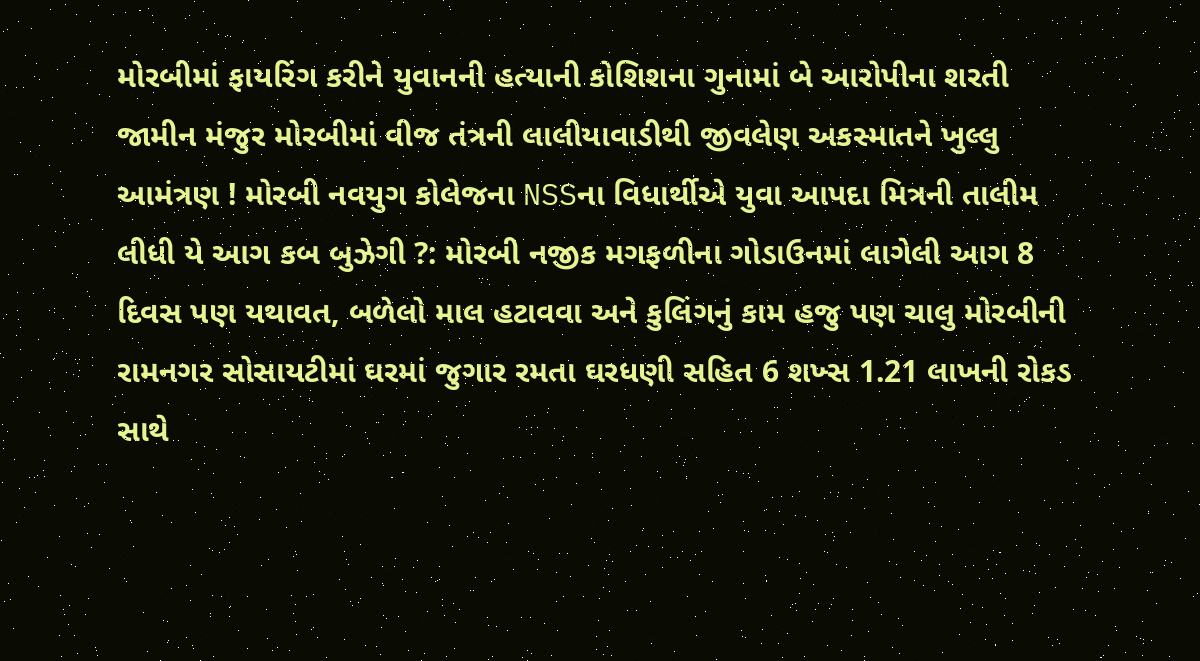મોરબીમાં ફાયરિંગ કરીને યુવાનની હત્યાની કોશિશના ગુનામાં બે આરોપીના શરતી જામીન મંજુર મોરબીમાં વીજ તંત્રની લાલીયાવાડીથી જીવલેણ અકસ્માતને ખુલ્લુ આમંત્રણ ! મોરબી નવયુગ કોલેજના NSSના વિધાર્થીએ યુવા આપદા મિત્રની તાલીમ લીધી યે આગ કબ બુઝેગી ?: મોરબી નજીક મગફળીના ગોડાઉનમાં લાગેલી આગ 8 દિવસ પણ યથાવત, બળેલો માલ હટાવવા અને કુલિંગનું કામ હજુ પણ ચાલુ મોરબીની રામનગર સોસાયટીમાં ઘરમાં જુગાર રમતા ઘરધણી સહિત 6 શખ્સ 1.21 લાખની રોકડ સાથે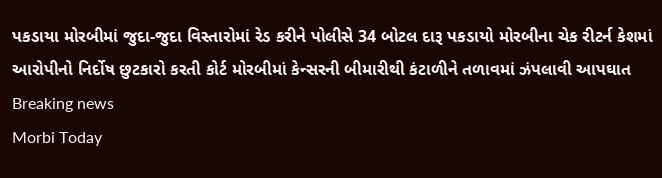પકડાયા મોરબીમાં જુદા-જુદા વિસ્તારોમાં રેડ કરીને પોલીસે 34 બોટલ દારૂ પકડાયો મોરબીના ચેક રીટર્ન કેશમાં આરોપીનો નિર્દોષ છુટકારો કરતી કોર્ટ મોરબીમાં કેન્સરની બીમારીથી કંટાળીને તળાવમાં ઝંપલાવી આપઘાત
Breaking news
Morbi Today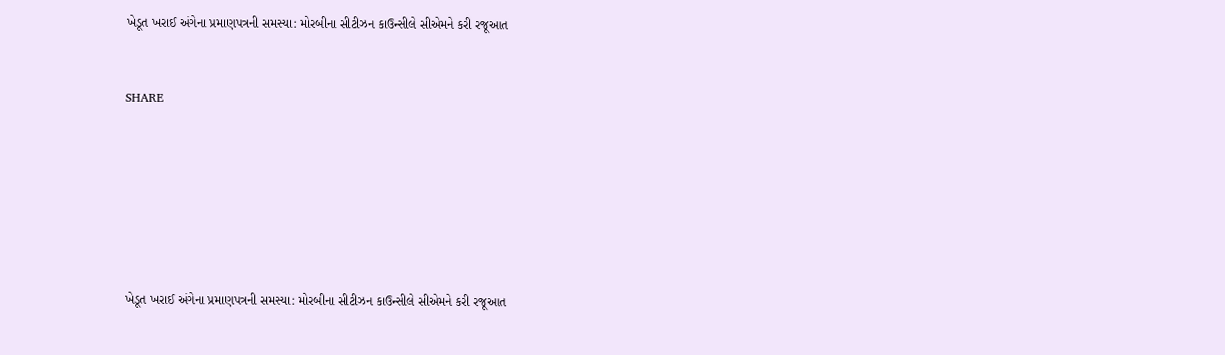ખેડૂત ખરાઈ અંગેના પ્રમાણપત્રની સમસ્યા: મોરબીના સીટીઝન કાઉન્સીલે સીએમને કરી રજૂઆત


SHARE







ખેડૂત ખરાઈ અંગેના પ્રમાણપત્રની સમસ્યા: મોરબીના સીટીઝન કાઉન્સીલે સીએમને કરી રજૂઆત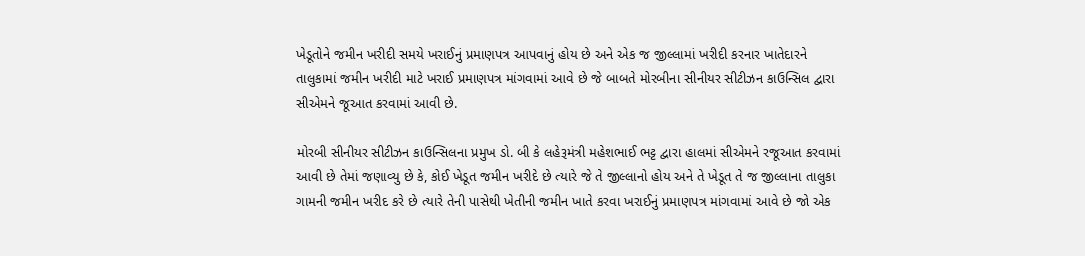ખેડૂતોને જમીન ખરીદી સમયે ખરાઈનું પ્રમાણપત્ર આપવાનું હોય છે અને એક જ જીલ્લામાં ખરીદી કરનાર ખાતેદારને તાલુકામાં જમીન ખરીદી માટે ખરાઈ પ્રમાણપત્ર માંગવામાં આવે છે જે બાબતે મોરબીના સીનીયર સીટીઝન કાઉન્સિલ દ્વારા સીએમને જૂઆત કરવામાં આવી છે.

મોરબી સીનીયર સીટીઝન કાઉન્સિલના પ્રમુખ ડો. બી કે લહેરૂમંત્રી મહેશભાઈ ભટ્ટ દ્વારા હાલમાં સીએમને રજૂઆત કરવામાં આવી છે તેમાં જણાવ્યુ છે કે, કોઈ ખેડૂત જમીન ખરીદે છે ત્યારે જે તે જીલ્લાનો હોય અને તે ખેડૂત તે જ જીલ્લાના તાલુકા ગામની જમીન ખરીદ કરે છે ત્યારે તેની પાસેથી ખેતીની જમીન ખાતે કરવા ખરાઈનું પ્રમાણપત્ર માંગવામાં આવે છે જો એક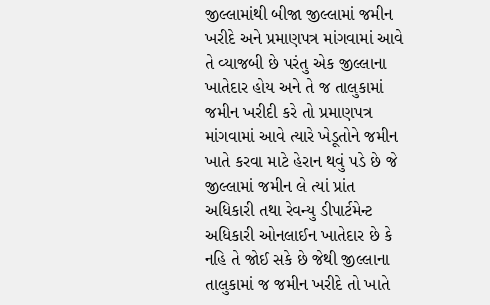જીલ્લામાંથી બીજા જીલ્લામાં જમીન ખરીદે અને પ્રમાણપત્ર માંગવામાં આવે તે વ્યાજબી છે પરંતુ એક જીલ્લાના ખાતેદાર હોય અને તે જ તાલુકામાં જમીન ખરીદી કરે તો પ્રમાણપત્ર માંગવામાં આવે ત્યારે ખેડૂતોને જમીન ખાતે કરવા માટે હેરાન થવું પડે છે જે જીલ્લામાં જમીન લે ત્યાં પ્રાંત અધિકારી તથા રેવન્યુ ડીપાર્ટમેન્ટ અધિકારી ઓનલાઈન ખાતેદાર છે કે નહિ તે જોઈ સકે છે જેથી જીલ્લાના તાલુકામાં જ જમીન ખરીદે તો ખાતે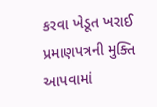કરવા ખેડૂત ખરાઈ પ્રમાણપત્રની મુક્તિ આપવામાં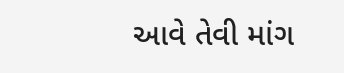આવે તેવી માંગ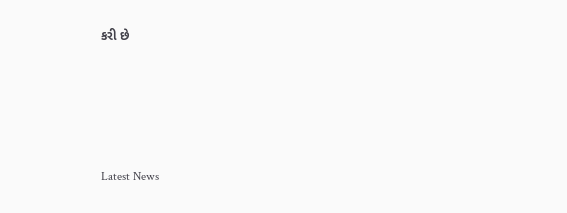કરી છે






Latest News